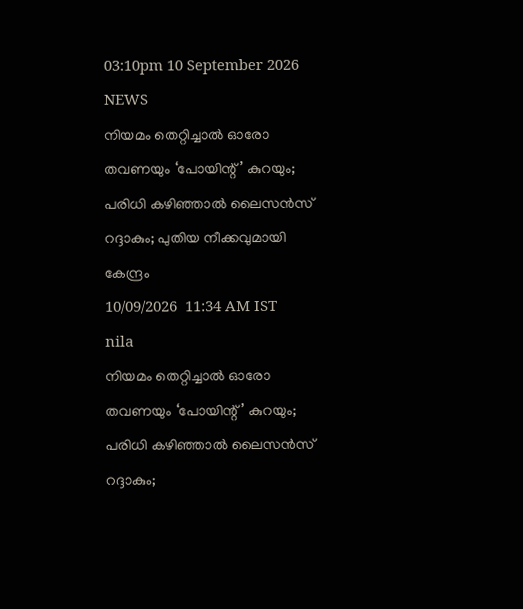03:10pm 10 September 2026
NEWS
നിയമം തെറ്റിച്ചാൽ ഓരോ തവണയും ‘പോയിന്റ്’ കുറയും; പരിധി കഴിഞ്ഞാൽ ലൈസൻസ് റദ്ദാകും; പുതിയ നീക്കവുമായി കേന്ദ്രം
10/09/2026  11:34 AM IST
nila
നിയമം തെറ്റിച്ചാൽ ഓരോ തവണയും ‘പോയിന്റ്’ കുറയും; പരിധി കഴിഞ്ഞാൽ ലൈസൻസ് റദ്ദാകും;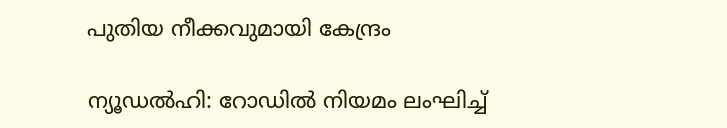പുതിയ നീക്കവുമായി കേന്ദ്രം

ന്യൂഡൽഹി: റോഡിൽ നിയമം ലംഘിച്ച്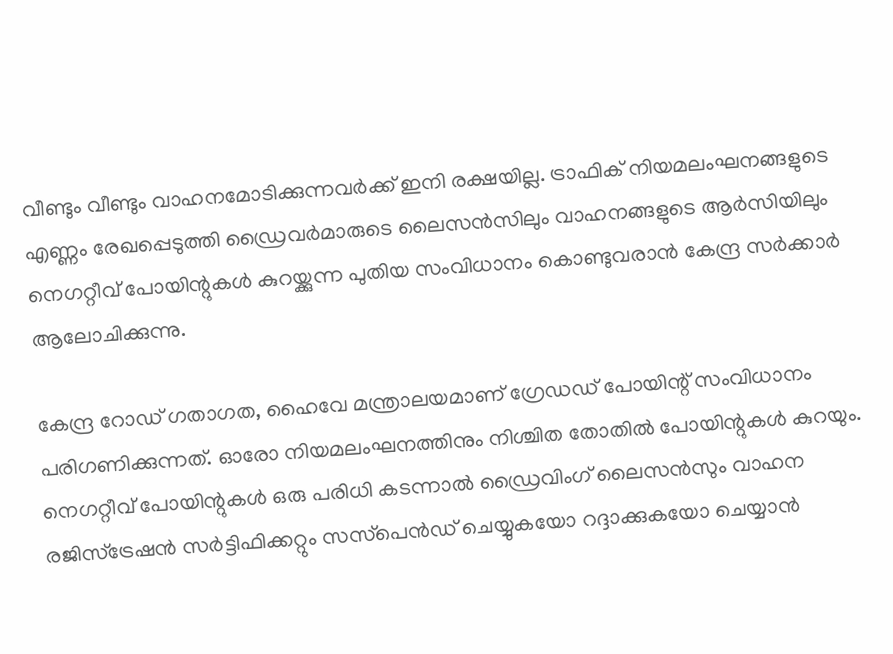വീണ്ടും വീണ്ടും വാഹനമോടിക്കുന്നവർക്ക് ഇനി രക്ഷയില്ല. ട്രാഫിക് നിയമലംഘനങ്ങളുടെ എണ്ണം രേഖപ്പെടുത്തി ഡ്രൈവർമാരുടെ ലൈസൻസിലും വാഹനങ്ങളുടെ ആർസിയിലും നെഗറ്റീവ് പോയിന്റുകൾ കുറയ്ക്കുന്ന പുതിയ സംവിധാനം കൊണ്ടുവരാൻ കേന്ദ്ര സർക്കാർ ആലോചിക്കുന്നു.

കേന്ദ്ര റോഡ് ഗതാഗത, ഹൈവേ മന്ത്രാലയമാണ് ഗ്രേഡഡ് പോയിന്റ് സംവിധാനം പരിഗണിക്കുന്നത്. ഓരോ നിയമലംഘനത്തിനും നിശ്ചിത തോതിൽ പോയിന്റുകൾ കുറയും. നെഗറ്റീവ് പോയിന്റുകൾ ഒരു പരിധി കടന്നാൽ ഡ്രൈവിംഗ് ലൈസൻസും വാഹന രജിസ്ട്രേഷൻ സർട്ടിഫിക്കറ്റും സസ്‌പെൻഡ് ചെയ്യുകയോ റദ്ദാക്കുകയോ ചെയ്യാൻ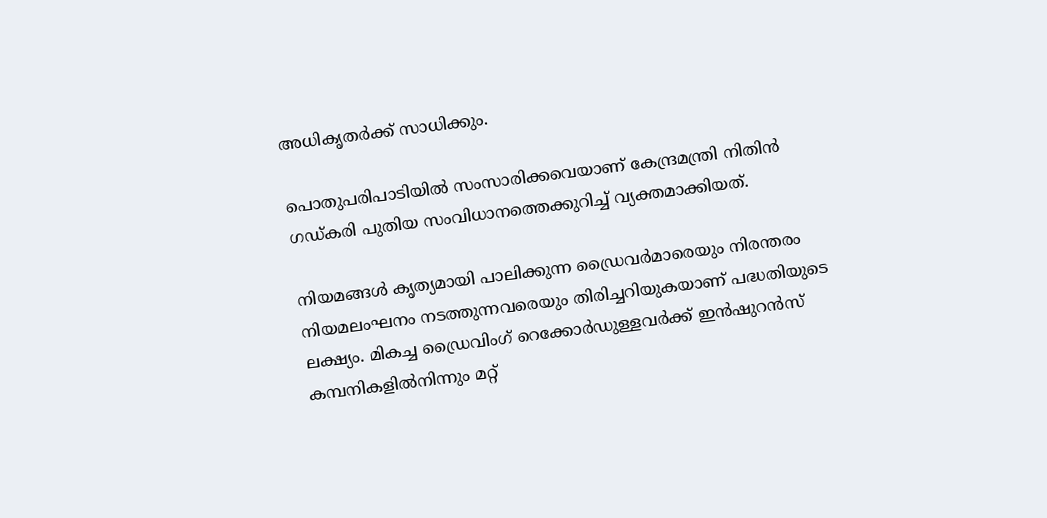അധികൃതർക്ക് സാധിക്കും.

പൊതുപരിപാടിയിൽ സംസാരിക്കവെയാണ് കേന്ദ്രമന്ത്രി നിതിൻ ഗഡ്കരി പുതിയ സംവിധാനത്തെക്കുറിച്ച് വ്യക്തമാക്കിയത്.

നിയമങ്ങൾ കൃത്യമായി പാലിക്കുന്ന ഡ്രൈവർമാരെയും നിരന്തരം നിയമലംഘനം നടത്തുന്നവരെയും തിരിച്ചറിയുകയാണ് പദ്ധതിയുടെ ലക്ഷ്യം. മികച്ച ഡ്രൈവിംഗ് റെക്കോർഡുള്ളവർക്ക് ഇൻഷുറൻസ് കമ്പനികളിൽനിന്നും മറ്റ്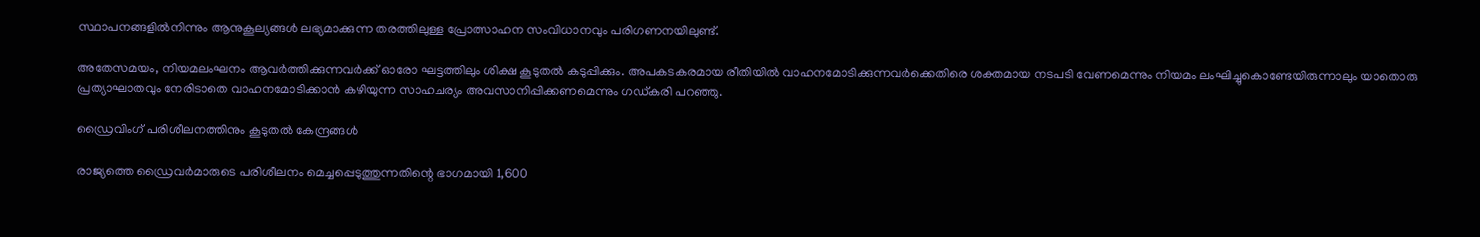സ്ഥാപനങ്ങളിൽനിന്നും ആനുകൂല്യങ്ങൾ ലഭ്യമാക്കുന്ന തരത്തിലുള്ള പ്രോത്സാഹന സംവിധാനവും പരിഗണനയിലുണ്ട്.

അതേസമയം, നിയമലംഘനം ആവർത്തിക്കുന്നവർക്ക് ഓരോ ഘട്ടത്തിലും ശിക്ഷ കൂടുതൽ കടുപ്പിക്കും. അപകടകരമായ രീതിയിൽ വാഹനമോടിക്കുന്നവർക്കെതിരെ ശക്തമായ നടപടി വേണമെന്നും നിയമം ലംഘിച്ചുകൊണ്ടേയിരുന്നാലും യാതൊരു പ്രത്യാഘാതവും നേരിടാതെ വാഹനമോടിക്കാൻ കഴിയുന്ന സാഹചര്യം അവസാനിപ്പിക്കണമെന്നും ഗഡ്കരി പറഞ്ഞു.

ഡ്രൈവിംഗ് പരിശീലനത്തിനും കൂടുതൽ കേന്ദ്രങ്ങൾ

രാജ്യത്തെ ഡ്രൈവർമാരുടെ പരിശീലനം മെച്ചപ്പെടുത്തുന്നതിന്റെ ഭാഗമായി 1,600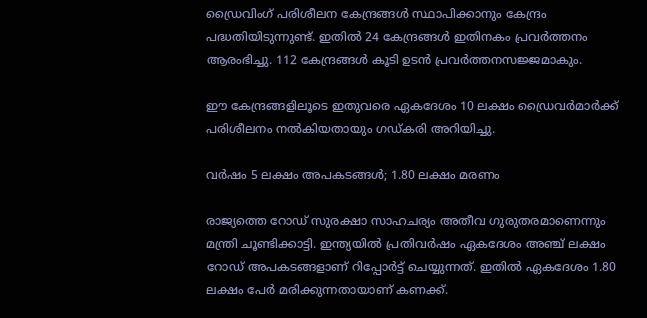ഡ്രൈവിംഗ് പരിശീലന കേന്ദ്രങ്ങൾ സ്ഥാപിക്കാനും കേന്ദ്രം പദ്ധതിയിടുന്നുണ്ട്. ഇതിൽ 24 കേന്ദ്രങ്ങൾ ഇതിനകം പ്രവർത്തനം ആരംഭിച്ചു. 112 കേന്ദ്രങ്ങൾ കൂടി ഉടൻ പ്രവർത്തനസജ്ജമാകും.

ഈ കേന്ദ്രങ്ങളിലൂടെ ഇതുവരെ ഏകദേശം 10 ലക്ഷം ഡ്രൈവർമാർക്ക് പരിശീലനം നൽകിയതായും ഗഡ്കരി അറിയിച്ചു.

വർഷം 5 ലക്ഷം അപകടങ്ങൾ; 1.80 ലക്ഷം മരണം

രാജ്യത്തെ റോഡ് സുരക്ഷാ സാഹചര്യം അതീവ ഗുരുതരമാണെന്നും മന്ത്രി ചൂണ്ടിക്കാട്ടി. ഇന്ത്യയിൽ പ്രതിവർഷം ഏകദേശം അഞ്ച് ലക്ഷം റോഡ് അപകടങ്ങളാണ് റിപ്പോർട്ട് ചെയ്യുന്നത്. ഇതിൽ ഏകദേശം 1.80 ലക്ഷം പേർ മരിക്കുന്നതായാണ് കണക്ക്.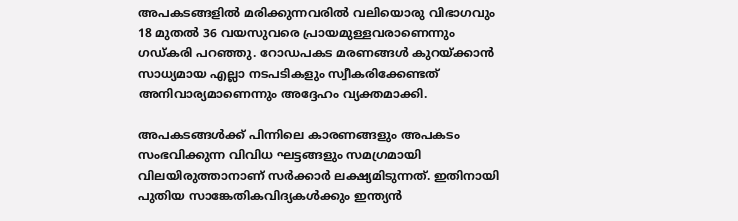അപകടങ്ങളിൽ മരിക്കുന്നവരിൽ വലിയൊരു വിഭാഗവും 18 മുതൽ 36 വയസുവരെ പ്രായമുള്ളവരാണെന്നും ഗഡ്കരി പറഞ്ഞു. റോഡപകട മരണങ്ങൾ കുറയ്ക്കാൻ സാധ്യമായ എല്ലാ നടപടികളും സ്വീകരിക്കേണ്ടത് അനിവാര്യമാണെന്നും അദ്ദേഹം വ്യക്തമാക്കി.

അപകടങ്ങൾക്ക് പിന്നിലെ കാരണങ്ങളും അപകടം സംഭവിക്കുന്ന വിവിധ ഘട്ടങ്ങളും സമഗ്രമായി വിലയിരുത്താനാണ് സർക്കാർ ലക്ഷ്യമിടുന്നത്. ഇതിനായി പുതിയ സാങ്കേതികവിദ്യകൾക്കും ഇന്ത്യൻ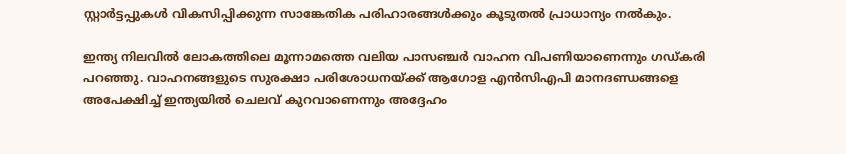സ്റ്റാർട്ടപ്പുകൾ വികസിപ്പിക്കുന്ന സാങ്കേതിക പരിഹാരങ്ങൾക്കും കൂടുതൽ പ്രാധാന്യം നൽകും.

ഇന്ത്യ നിലവിൽ ലോകത്തിലെ മൂന്നാമത്തെ വലിയ പാസഞ്ചർ വാഹന വിപണിയാണെന്നും ഗഡ്കരി പറഞ്ഞു. വാഹനങ്ങളുടെ സുരക്ഷാ പരിശോധനയ്ക്ക് ആഗോള എൻസിഎപി മാനദണ്ഡങ്ങളെ അപേക്ഷിച്ച് ഇന്ത്യയിൽ ചെലവ് കുറവാണെന്നും അദ്ദേഹം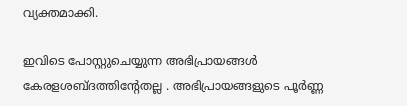വ്യക്തമാക്കി.

ഇവിടെ പോസ്റ്റുചെയ്യുന്ന അഭിപ്രായങ്ങള്‍ കേരളശബ്‌ദത്തിന്റേതല്ല . അഭിപ്രായങ്ങളുടെ പൂര്‍ണ്ണ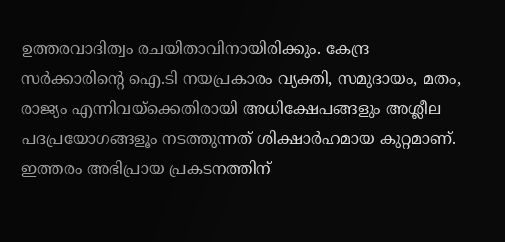ഉത്തരവാദിത്വം രചയിതാവിനായിരിക്കും. കേന്ദ്ര സർക്കാരിന്റെ ഐ.ടി നയപ്രകാരം വ്യക്തി, സമുദായം, മതം, രാജ്യം എന്നിവയ്ക്കെതിരായി അധിക്ഷേപങ്ങളും അശ്ലീല പദപ്രയോഗങ്ങളൂം നടത്തുന്നത് ശിക്ഷാര്‍ഹമായ കുറ്റമാണ്. ഇത്തരം അഭിപ്രായ പ്രകടനത്തിന്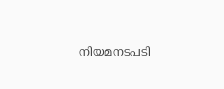നിയമനടപടി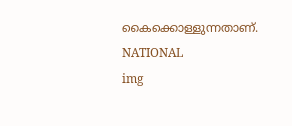കൈക്കൊള്ളുന്നതാണ്.
NATIONAL
img